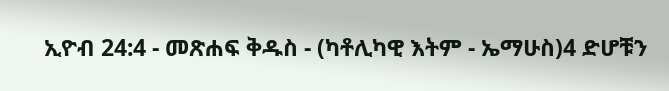ኢዮብ 24:4 - መጽሐፍ ቅዱስ - (ካቶሊካዊ እትም - ኤማሁስ)4 ድሆቹን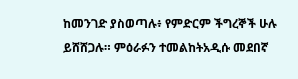ከመንገድ ያስወጣሉ፥ የምድርም ችግረኞች ሁሉ ይሸሸጋሉ። ምዕራፉን ተመልከትአዲሱ መደበኛ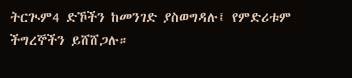ትርጒም4 ድኾችን ከመንገድ ያስወግዳሉ፤ የምድሪቱም ችግረኞችን ይሸሸጋሉ።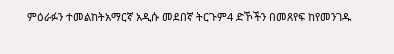ምዕራፉን ተመልከትአማርኛ አዲሱ መደበኛ ትርጉም4 ድኾችን በመጸየፍ ከየመንገዱ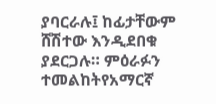ያባርራሉ፤ ከፊታቸውም ሸሽተው እንዲደበቁ ያደርጋሉ። ምዕራፉን ተመልከትየአማርኛ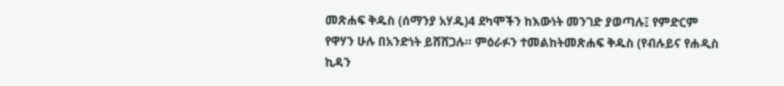መጽሐፍ ቅዱስ (ሰማንያ አሃዱ)4 ደካሞችን ከእውነት መንገድ ያወጣሉ፤ የምድርም የዋሃን ሁሉ በአንድነት ይሸሸጋሉ። ምዕራፉን ተመልከትመጽሐፍ ቅዱስ (የብሉይና የሐዲስ ኪዳን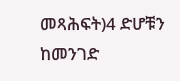መጻሕፍት)4 ድሆቹን ከመንገድ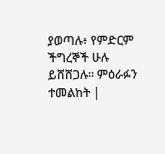ያወጣሉ፥ የምድርም ችግረኞች ሁሉ ይሸሸጋሉ። ምዕራፉን ተመልከት |